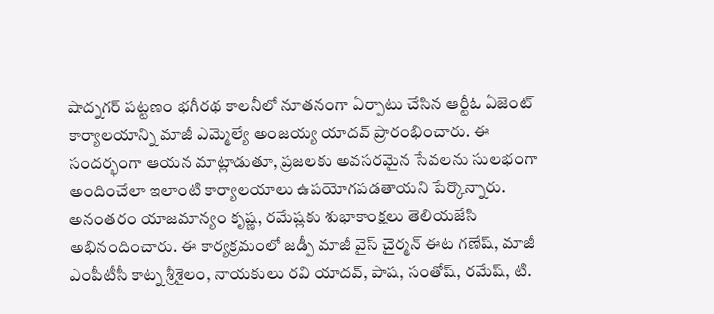షాద్నగర్ పట్టణం భగీరథ కాలనీలో నూతనంగా ఏర్పాటు చేసిన ఆర్టీఓ ఏజెంట్ కార్యాలయాన్ని మాజీ ఎమ్మెల్యే అంజయ్య యాదవ్ ప్రారంభించారు. ఈ సందర్భంగా ఆయన మాట్లాడుతూ, ప్రజలకు అవసరమైన సేవలను సులభంగా అందించేలా ఇలాంటి కార్యాలయాలు ఉపయోగపడతాయని పేర్కొన్నారు. అనంతరం యాజమాన్యం కృష్ణ, రమేష్లకు శుభాకాంక్షలు తెలియజేసి అభినందించారు. ఈ కార్యక్రమంలో జడ్పీ మాజీ వైస్ చైర్మన్ ఈట గణేష్, మాజీ ఎంపీటీసీ కాట్న శ్రీశైలం, నాయకులు రవి యాదవ్, పాష, సంతోష్, రమేష్, టి.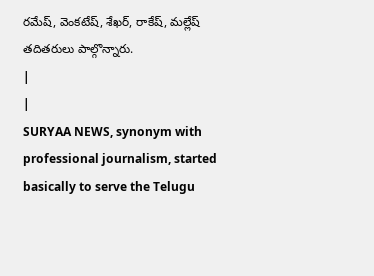రమేష్, వెంకటేష్, శేఖర్, రాకేష్, మల్లేష్ తదితరులు పాల్గొన్నారు.
|
|
SURYAA NEWS, synonym with professional journalism, started basically to serve the Telugu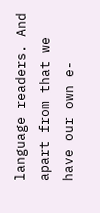language readers. And apart from that we have our own e-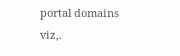portal domains viz,.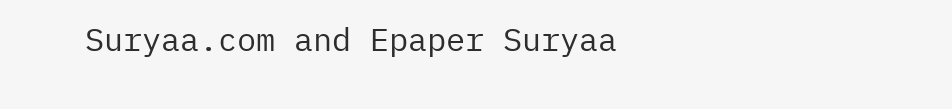Suryaa.com and Epaper Suryaa